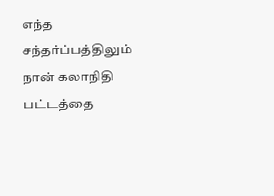எந்த சந்தர்ப்பத்திலும் நான் கலாநிதி பட்டத்தை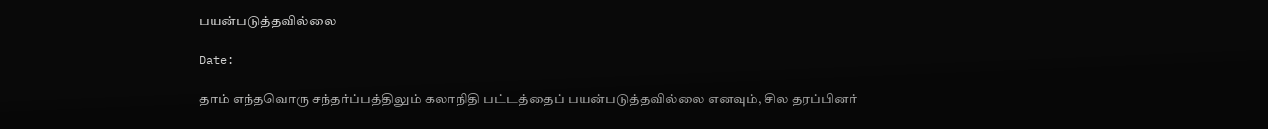பயன்படுத்தவில்லை

Date:

தாம் எந்தவொரு சந்தர்ப்பத்திலும் கலாநிதி பட்டத்தைப் பயன்படுத்தவில்லை எனவும், சில தரப்பினர்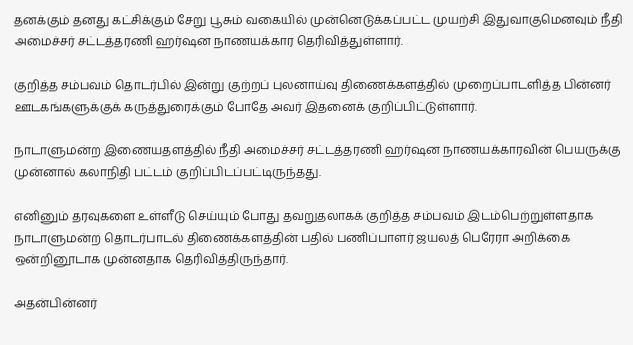தனக்கும் தனது கட்சிக்கும் சேறு பூசும் வகையில் முன்னெடுக்கப்பட்ட முயற்சி இதுவாகுமெனவும் நீதி அமைச்சர் சட்டத்தரணி ஹர்ஷன நாணயக்கார தெரிவித்துள்ளார்.

குறித்த சம்பவம் தொடர்பில் இன்று குற்றப் புலனாய்வு திணைக்களத்தில் முறைப்பாடளித்த பின்னர் ஊடகங்களுக்குக் கருத்துரைக்கும் போதே அவர் இதனைக் குறிப்பிட்டுள்ளார்.

நாடாளுமன்ற இணையதளத்தில் நீதி அமைச்சர் சட்டத்தரணி ஹர்ஷன நாணயக்காரவின் பெயருக்கு முன்னால் கலாநிதி பட்டம் குறிப்பிடப்பட்டிருந்தது.

எனினும் தரவுகளை உள்ளீடு செய்யும் போது தவறுதலாகக் குறித்த சம்பவம் இடம்பெற்றுள்ளதாக நாடாளுமன்ற தொடர்பாடல் திணைக்களத்தின் பதில் பணிப்பாளர் ஜயலத் பெரேரா அறிக்கை ஒன்றினூடாக முன்னதாக தெரிவித்திருந்தார்.

அதன்பின்னர்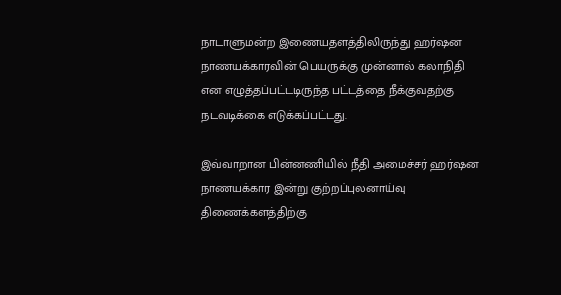நாடாளுமன்ற இணையதளத்திலிருந்து ஹர்ஷன நாணயக்காரவின் பெயருக்கு முன்னால் கலாநிதி என எழுத்தப்பட்டடிருந்த பட்டத்தை நீக்குவதற்கு நடவடிக்கை எடுக்கப்பட்டது.

இவ்வாறான பின்னணியில் நீதி அமைச்சர் ஹர்ஷன நாணயக்கார இன்று குற்றப்புலனாய்வு திணைக்களத்திற்கு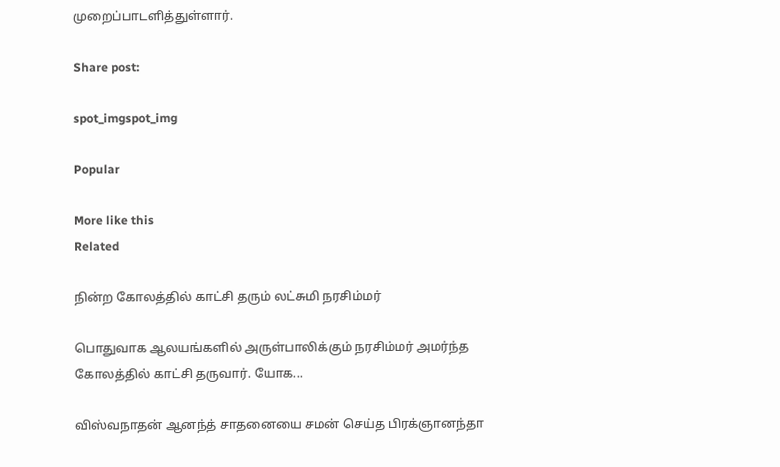முறைப்பாடளித்துள்ளார்.

Share post:

spot_imgspot_img

Popular

More like this
Related

நின்ற கோலத்தில் காட்சி தரும் லட்சுமி நரசிம்மர்

பொதுவாக ஆலயங்களில் அருள்பாலிக்கும் நரசிம்மர் அமர்ந்த கோலத்தில் காட்சி தருவார். யோக...

விஸ்வநாதன் ஆனந்த் சாதனையை சமன் செய்த பிரக்ஞானந்தா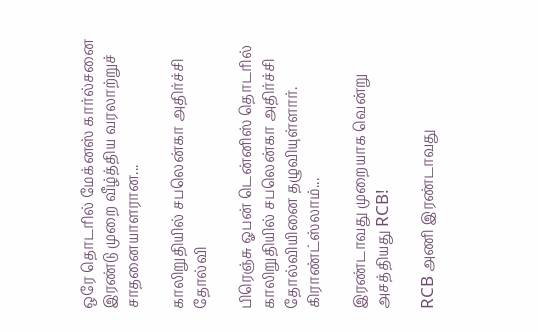ஒரே தொடரில் மேக்னஸ் கார்ல்சனை இரண்டு முறை வீழ்த்திய வரலாற்றுச் சாதனையாளரான...

காலிறுதியில் சபலென்கா அதிர்ச்சி தோல்வி

பிரெஞ்சு ஓபன் டென்னிஸ் தொடரில் காலிறுதியில் சபலென்கா அதிர்ச்சி தோல்வியினை தழுவியுள்ளார். கிராண்ட்ஸ்லாம்...

இரண்டாவது முறையாக வென்று அசத்தியது RCB!

RCB அணி இரண்டாவது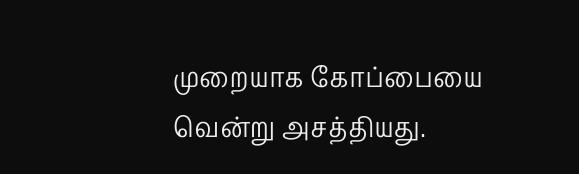முறையாக கோப்பையை வென்று அசத்தியது.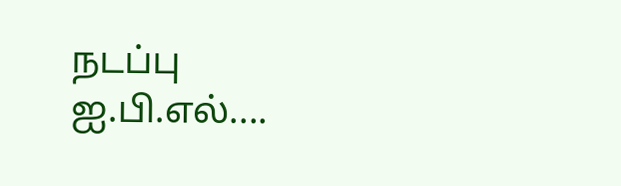நடப்பு ஐ.பி.எல்....